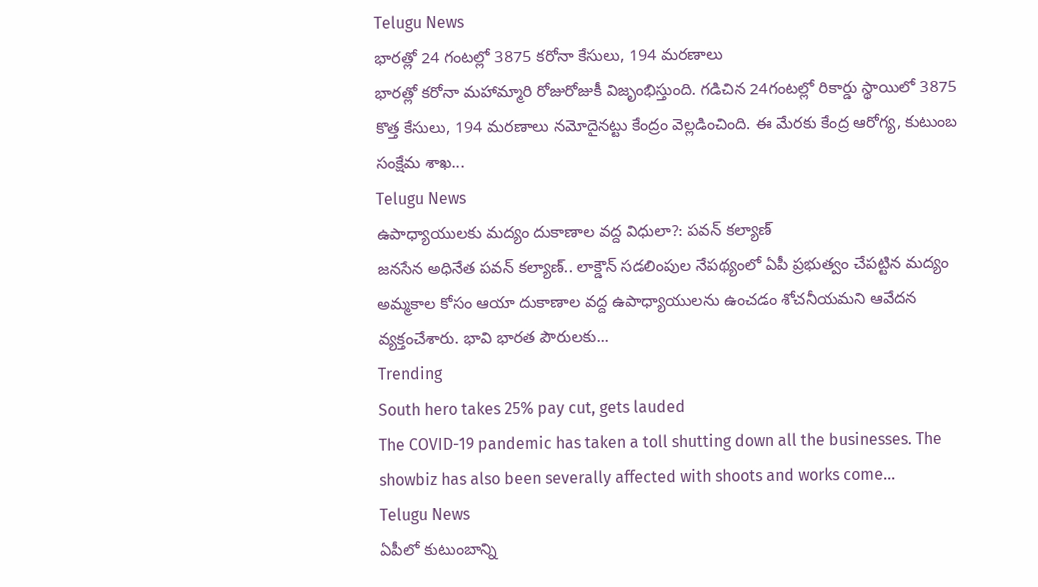Telugu News
భారత్లో 24 గంటల్లో 3875 కరోనా కేసులు, 194 మరణాలు
భారత్లో కరోనా మహామ్మారి రోజురోజుకీ విజృంభిస్తుంది. గడిచిన 24గంటల్లో రికార్డు స్థాయిలో 3875 కొత్త కేసులు, 194 మరణాలు నమోదైనట్టు కేంద్రం వెల్లడించింది. ఈ మేరకు కేంద్ర ఆరోగ్య, కుటుంబ సంక్షేమ శాఖ...
Telugu News
ఉపాధ్యాయులకు మద్యం దుకాణాల వద్ద విధులా?: పవన్ కల్యాణ్
జనసేన అధినేత పవన్ కల్యాణ్.. లాక్డౌన్ సడలింపుల నేపథ్యంలో ఏపీ ప్రభుత్వం చేపట్టిన మద్యం అమ్మకాల కోసం ఆయా దుకాణాల వద్ద ఉపాధ్యాయులను ఉంచడం శోచనీయమని ఆవేదన వ్యక్తంచేశారు. భావి భారత పౌరులకు...
Trending
South hero takes 25% pay cut, gets lauded
The COVID-19 pandemic has taken a toll shutting down all the businesses. The showbiz has also been severally affected with shoots and works come...
Telugu News
ఏపీలో కుటుంబాన్ని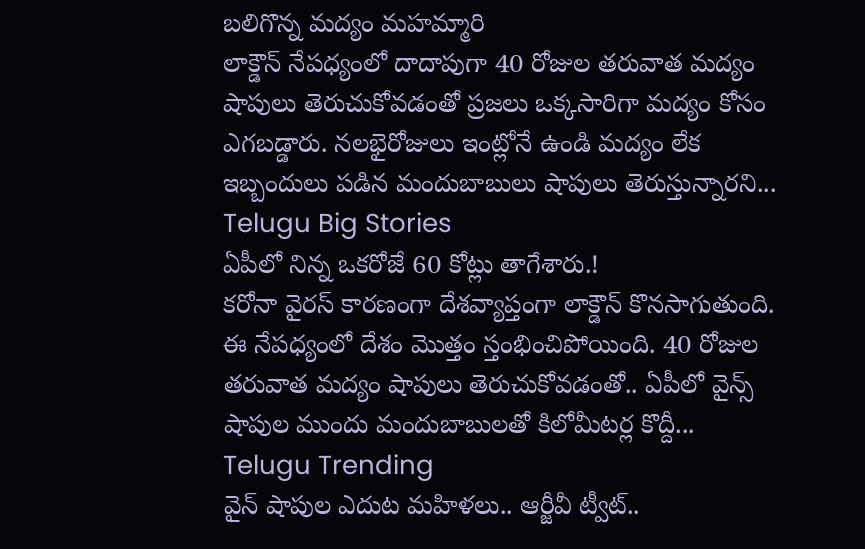బలిగొన్న మద్యం మహమ్మారి
లాక్డౌన్ నేపధ్యంలో దాదాపుగా 40 రోజుల తరువాత మద్యం షాపులు తెరుచుకోవడంతో ప్రజలు ఒక్కసారిగా మద్యం కోసం ఎగబడ్డారు. నలభైరోజులు ఇంట్లోనే ఉండి మద్యం లేక ఇబ్బందులు పడిన మందుబాబులు షాపులు తెరుస్తున్నారని...
Telugu Big Stories
ఏపీలో నిన్న ఒకరోజే 60 కోట్లు తాగేశారు.!
కరోనా వైరస్ కారణంగా దేశవ్యాప్తంగా లాక్డౌన్ కొనసాగుతుంది. ఈ నేపధ్యంలో దేశం మొత్తం స్తంభించిపోయింది. 40 రోజుల తరువాత మద్యం షాపులు తెరుచుకోవడంతో.. ఏపీలో వైన్స్ షాపుల ముందు మందుబాబులతో కిలోమీటర్ల కొద్దీ...
Telugu Trending
వైన్ షాపుల ఎదుట మహిళలు.. ఆర్జీవీ ట్వీట్..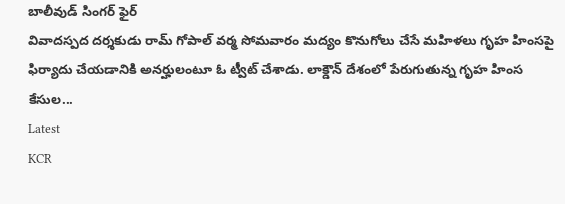బాలీవుడ్ సింగర్ ఫైర్
వివాదస్పద దర్శకుడు రామ్ గోపాల్ వర్మ సోమవారం మద్యం కొనుగోలు చేసే మహిళలు గృహ హింసపై ఫిర్యాదు చేయడానికి అనర్హులంటూ ఓ ట్వీట్ చేశాడు. లాక్డౌన్ దేశంలో పేరుగుతున్న గృహ హింస కేసుల...
Latest
KCR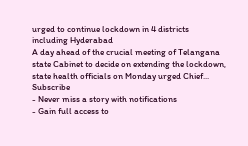urged to continue lockdown in 4 districts including Hyderabad
A day ahead of the crucial meeting of Telangana state Cabinet to decide on extending the lockdown, state health officials on Monday urged Chief...
Subscribe
- Never miss a story with notifications
- Gain full access to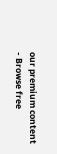our premium content
- Browse free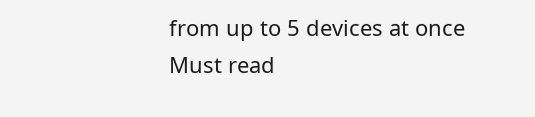from up to 5 devices at once
Must read